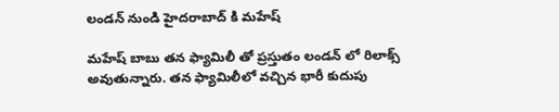లండన్ నుండి హైదరాబాద్ కి మహేష్

మహేష్ బాబు తన ఫ్యామిలీ తో ప్రస్తుతం లండన్ లో రిలాక్స్ అవుతున్నారు. తన ఫ్యామిలీలో వచ్చిన భారీ కుదుపు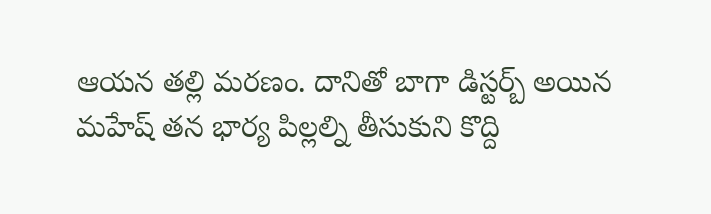ఆయన తల్లి మరణం. దానితో బాగా డిస్టర్బ్ అయిన మహేష్ తన భార్య పిల్లల్ని తీసుకుని కొద్ది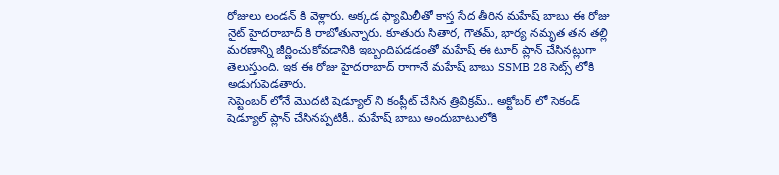రోజులు లండన్ కి వెళ్లారు. అక్కడ ఫ్యామిలీతో కాస్త సేద తీరిన మహేష్ బాబు ఈ రోజు నైట్ హైదరాబాద్ కి రాబోతున్నారు. కూతురు సితార, గౌతమ్, భార్య నమృత తన తల్లి మరణాన్ని జీర్ణించుకోవడానికి ఇబ్బందిపడడంతో మహేష్ ఈ టూర్ ప్లాన్ చేసినట్లుగా తెలుస్తుంది. ఇక ఈ రోజు హైదరాబాద్ రాగానే మహేష్ బాబు SSMB 28 సెట్స్ లోకి అడుగుపెడతారు.
సెప్టెంబర్ లోనే మొదటి షెడ్యూల్ ని కంప్లీట్ చేసిన త్రివిక్రమ్.. అక్టోబర్ లో సెకండ్ షెడ్యూల్ ప్లాన్ చేసినప్పటికీ.. మహేష్ బాబు అందుబాటులోకి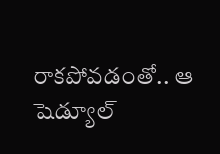రాకపోవడంతో.. ఆ షెడ్యూల్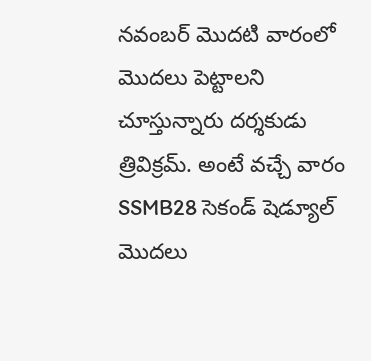నవంబర్ మొదటి వారంలో మొదలు పెట్టాలని చూస్తున్నారు దర్శకుడు త్రివిక్రమ్. అంటే వచ్చే వారం SSMB28 సెకండ్ షెడ్యూల్ మొదలు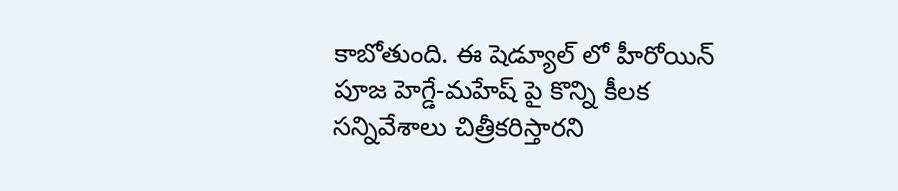కాబోతుంది. ఈ షెడ్యూల్ లో హీరోయిన్ పూజ హెగ్డే-మహేష్ పై కొన్ని కీలక సన్నివేశాలు చిత్రీకరిస్తారని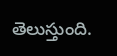తెలుస్తుంది.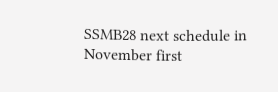SSMB28 next schedule in November first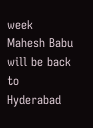week
Mahesh Babu will be back to Hyderabad